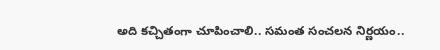అది కచ్చితంగా చూపించాలి.. సమంత సంచలన నిర్ణయం..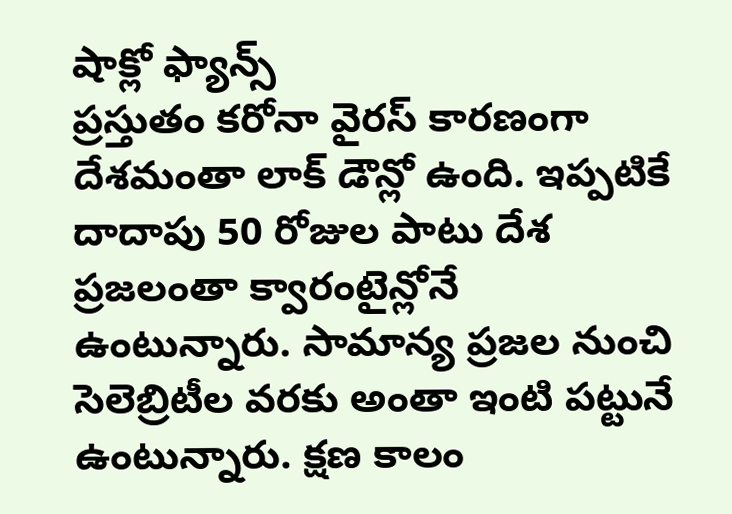షాక్లో ఫ్యాన్స్
ప్రస్తుతం కరోనా వైరస్ కారణంగా దేశమంతా లాక్ డౌన్లో ఉంది. ఇప్పటికే దాదాపు 50 రోజుల పాటు దేశ ప్రజలంతా క్వారంటైన్లోనే ఉంటున్నారు. సామాన్య ప్రజల నుంచి సెలెబ్రిటీల వరకు అంతా ఇంటి పట్టునే ఉంటున్నారు. క్షణ కాలం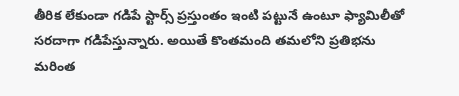తీరిక లేకుండా గడిపే స్టార్స్ ప్రస్తుంతం ఇంటి పట్టునే ఉంటూ ఫ్యామిలీతో సరదాగా గడిపేస్తున్నారు. అయితే కొంతమంది తమలోని ప్రతిభను మరింత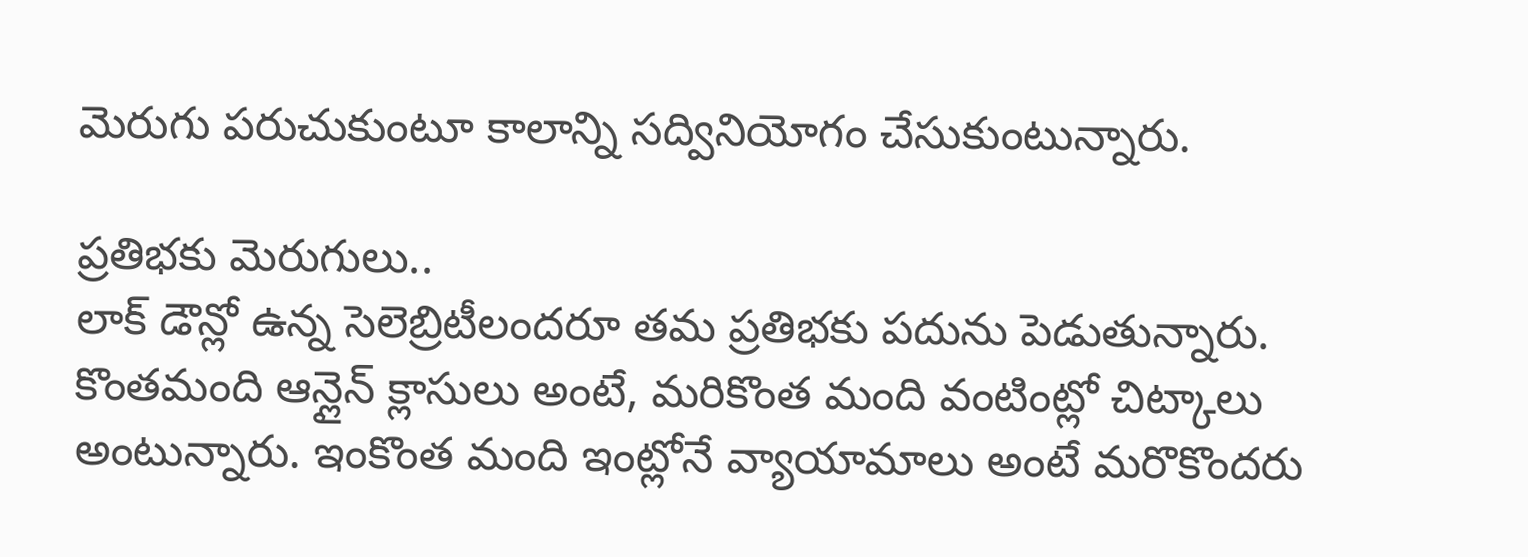మెరుగు పరుచుకుంటూ కాలాన్ని సద్వినియోగం చేసుకుంటున్నారు.

ప్రతిభకు మెరుగులు..
లాక్ డౌన్లో ఉన్న సెలెబ్రిటీలందరూ తమ ప్రతిభకు పదును పెడుతున్నారు. కొంతమంది ఆన్లైన్ క్లాసులు అంటే, మరికొంత మంది వంటింట్లో చిట్కాలు అంటున్నారు. ఇంకొంత మంది ఇంట్లోనే వ్యాయామాలు అంటే మరొకొందరు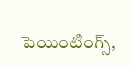పెయింటింగ్స్,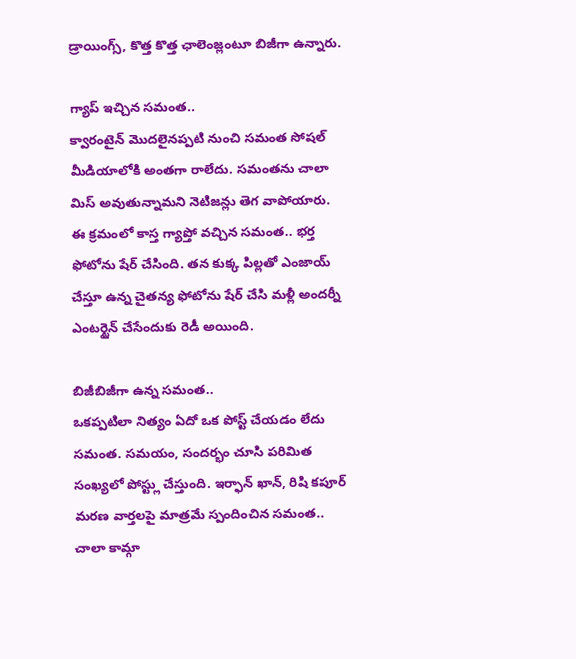డ్రాయింగ్స్, కొత్త కొత్త ఛాలెంజ్లంటూ బిజీగా ఉన్నారు.

గ్యాప్ ఇచ్చిన సమంత..
క్వారంటైన్ మొదలైనప్పటి నుంచి సమంత సోషల్ మీడియాలోకి అంతగా రాలేదు. సమంతను చాలా మిస్ అవుతున్నామని నెటిజన్లు తెగ వాపోయారు. ఈ క్రమంలో కాస్త గ్యాప్తో వచ్చిన సమంత.. భర్త ఫోటోను షేర్ చేసింది. తన కుక్క పిల్లతో ఎంజాయ్ చేస్తూ ఉన్న చైతన్య ఫోటోను షేర్ చేసి మళ్లీ అందర్నీ ఎంటర్టైన్ చేసేందుకు రెడీ అయింది.

బిజీబిజీగా ఉన్న సమంత..
ఒకప్పటిలా నిత్యం ఏదో ఒక పోస్ట్ చేయడం లేదు సమంత. సమయం, సందర్భం చూసి పరిమిత సంఖ్యలో పోస్ట్లు చేస్తుంది. ఇర్ఫాన్ ఖాన్, రిషి కపూర్ మరణ వార్తలపై మాత్రమే స్పందించిన సమంత.. చాలా కామ్గా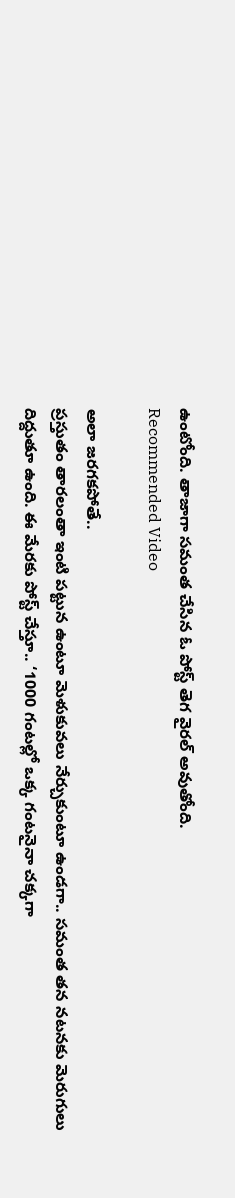ఉంటోంది. తాజాగా సమంత చేసిన ఓ పోస్ట్ తెగ వైరల్ అవుతోంది.
Recommended Video

అలా జరగకపోతే..
ప్రస్తుతం తారలంతా ఇంటి పట్టున ఉంటూ మెళుకువలు నేర్చుకుంటూ ఉండగా.. సమంత తన నటనకు మెరుగులు దిద్దుతూ ఉంది. ఈ మేరకు పోస్ట్ చేస్తూ.. ‘1000 గంటల్లో ఒక్క గంటనైనా చక్కగా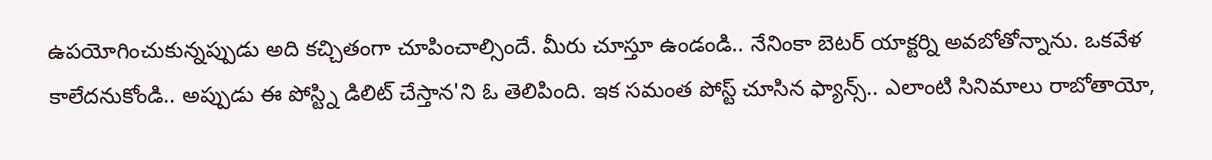ఉపయోగించుకున్నప్పుడు అది కచ్చితంగా చూపించాల్సిందే. మీరు చూస్తూ ఉండండి.. నేనింకా బెటర్ యాక్టర్ని అవబోతోన్నాను. ఒకవేళ కాలేదనుకోండి.. అప్పుడు ఈ పోస్ట్ని డిలిట్ చేస్తాన'ని ఓ తెలిపింది. ఇక సమంత పోస్ట్ చూసిన ఫ్యాన్స్.. ఎలాంటి సినిమాలు రాబోతాయో,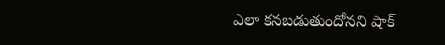ఎలా కనబడుతుందోనని షాక్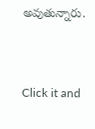అవుతున్నారు.


Click it and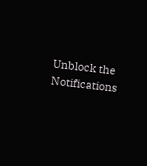Unblock the Notifications